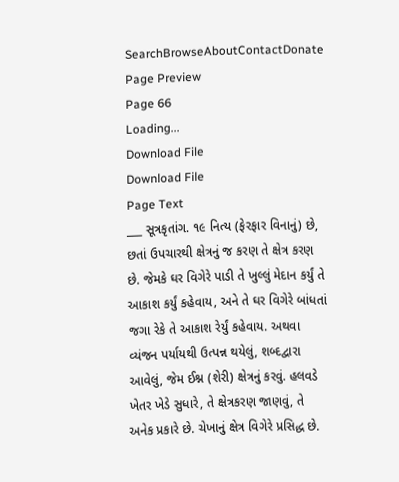SearchBrowseAboutContactDonate
Page Preview
Page 66
Loading...
Download File
Download File
Page Text
___ સૂત્રકૃતાંગ. ૧૯ નિત્ય (ફેરફાર વિનાનું) છે, છતાં ઉપચારથી ક્ષેત્રનું જ કરણ તે ક્ષેત્ર કરણ છે. જેમકે ઘર વિગેરે પાડી તે ખુલ્લું મેદાન કર્યું તે આકાશ કર્યું કહેવાય, અને તે ઘર વિગેરે બાંધતાં જગા રેકે તે આકાશ રેર્યું કહેવાય. અથવા વ્યંજન પર્યાયથી ઉત્પન્ન થયેલું, શબ્દદ્વારા આવેલું, જેમ ઈશ્ન (શેરી) ક્ષેત્રનું કરવું. હલવડે ખેતર ખેડે સુધારે, તે ક્ષેત્રકરણ જાણવું, તે અનેક પ્રકારે છે. ચેખાનું ક્ષેત્ર વિગેરે પ્રસિદ્ધ છે.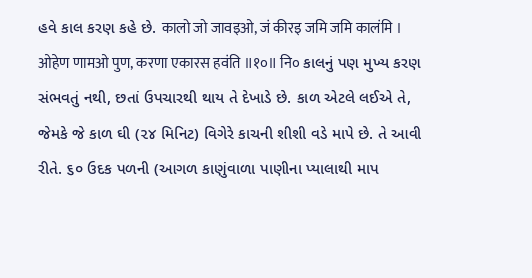હવે કાલ કરણ કહે છે. कालो जो जावइओ, जं कीरइ जमि जमि कालंमि । ओहेण णामओ पुण, करणा एकारस हवंति ॥१०॥ नि० કાલનું પણ મુખ્ય કરણ સંભવતું નથી, છતાં ઉપચારથી થાય તે દેખાડે છે. કાળ એટલે લઈએ તે, જેમકે જે કાળ ઘી (૨૪ મિનિટ) વિગેરે કાચની શીશી વડે માપે છે. તે આવી રીતે. ૬૦ ઉદક પળની (આગળ કાણુંવાળા પાણીના પ્યાલાથી માપ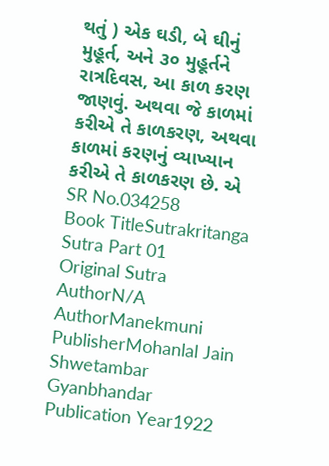થતું ) એક ઘડી, બે ઘીનું મુહૂર્ત, અને ૩૦ મુહૂર્તને રાત્રદિવસ, આ કાળ કરણ જાણવું. અથવા જે કાળમાં કરીએ તે કાળકરણ, અથવા કાળમાં કરણનું વ્યાખ્યાન કરીએ તે કાળકરણ છે. એ
SR No.034258
Book TitleSutrakritanga Sutra Part 01
Original Sutra AuthorN/A
AuthorManekmuni
PublisherMohanlal Jain Shwetambar Gyanbhandar
Publication Year1922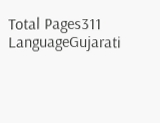Total Pages311
LanguageGujarati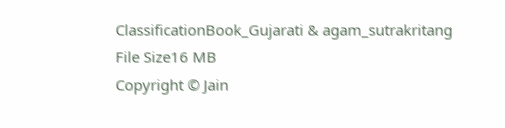ClassificationBook_Gujarati & agam_sutrakritang
File Size16 MB
Copyright © Jain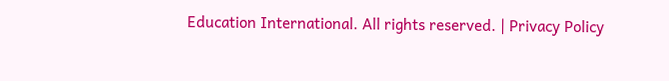Education International. All rights reserved. | Privacy Policy